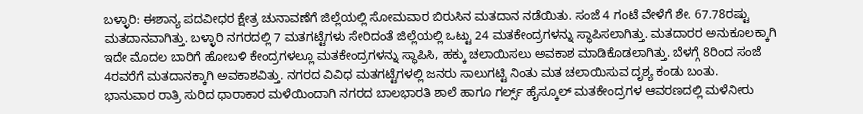ಬಳ್ಳಾರಿ: ಈಶಾನ್ಯ ಪದವೀಧರ ಕ್ಷೇತ್ರ ಚುನಾವಣೆಗೆ ಜಿಲ್ಲೆಯಲ್ಲಿ ಸೋಮವಾರ ಬಿರುಸಿನ ಮತದಾನ ನಡೆಯಿತು. ಸಂಜೆ 4 ಗಂಟೆ ವೇಳೆಗೆ ಶೇ. 67.78ರಷ್ಟು ಮತದಾನವಾಗಿತ್ತು. ಬಳ್ಳಾರಿ ನಗರದಲ್ಲಿ 7 ಮತಗಟ್ಟೆಗಳು ಸೇರಿದಂತೆ ಜಿಲ್ಲೆಯಲ್ಲಿ ಒಟ್ಟು 24 ಮತಕೇಂದ್ರಗಳನ್ನು ಸ್ಥಾಪಿಸಲಾಗಿತ್ತು. ಮತದಾರರ ಅನುಕೂಲಕ್ಕಾಗಿ ಇದೇ ಮೊದಲ ಬಾರಿಗೆ ಹೋಬಳಿ ಕೇಂದ್ರಗಳಲ್ಲೂ ಮತಕೇಂದ್ರಗಳನ್ನು ಸ್ಥಾಪಿಸಿ, ಹಕ್ಕು ಚಲಾಯಿಸಲು ಅವಕಾಶ ಮಾಡಿಕೊಡಲಾಗಿತ್ತು. ಬೆಳಗ್ಗೆ 8ರಿಂದ ಸಂಜೆ 4ರವರೆಗೆ ಮತದಾನಕ್ಕಾಗಿ ಅವಕಾಶವಿತ್ತು. ನಗರದ ವಿವಿಧ ಮತಗಟ್ಟೆಗಳಲ್ಲಿ ಜನರು ಸಾಲುಗಟ್ಟಿ ನಿಂತು ಮತ ಚಲಾಯಿಸುವ ದೃಶ್ಯ ಕಂಡು ಬಂತು.
ಭಾನುವಾರ ರಾತ್ರಿ ಸುರಿದ ಧಾರಾಕಾರ ಮಳೆಯಿಂದಾಗಿ ನಗರದ ಬಾಲಭಾರತಿ ಶಾಲೆ ಹಾಗೂ ಗರ್ಲ್ಸ್ ಹೈಸ್ಕೂಲ್ ಮತಕೇಂದ್ರಗಳ ಆವರಣದಲ್ಲಿ ಮಳೆನೀರು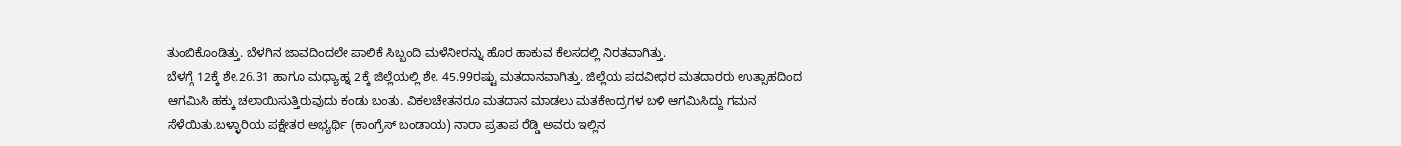ತುಂಬಿಕೊಂಡಿತ್ತು. ಬೆಳಗಿನ ಜಾವದಿಂದಲೇ ಪಾಲಿಕೆ ಸಿಬ್ಬಂದಿ ಮಳೆನೀರನ್ನು ಹೊರ ಹಾಕುವ ಕೆಲಸದಲ್ಲಿ ನಿರತವಾಗಿತ್ತು.
ಬೆಳಗ್ಗೆ 12ಕ್ಕೆ ಶೇ.26.31 ಹಾಗೂ ಮಧ್ಯಾಹ್ನ 2ಕ್ಕೆ ಜಿಲ್ಲೆಯಲ್ಲಿ ಶೇ. 45.99ರಷ್ಟು ಮತದಾನವಾಗಿತ್ತು. ಜಿಲ್ಲೆಯ ಪದವೀಧರ ಮತದಾರರು ಉತ್ಸಾಹದಿಂದ ಆಗಮಿಸಿ ಹಕ್ಕು ಚಲಾಯಿಸುತ್ತಿರುವುದು ಕಂಡು ಬಂತು. ವಿಕಲಚೇತನರೂ ಮತದಾನ ಮಾಡಲು ಮತಕೇಂದ್ರಗಳ ಬಳಿ ಆಗಮಿಸಿದ್ದು ಗಮನ ಸೆಳೆಯಿತು.ಬಳ್ಳಾರಿಯ ಪಕ್ಷೇತರ ಅಭ್ಯರ್ಥಿ (ಕಾಂಗ್ರೆಸ್ ಬಂಡಾಯ) ನಾರಾ ಪ್ರತಾಪ ರೆಡ್ಡಿ ಅವರು ಇಲ್ಲಿನ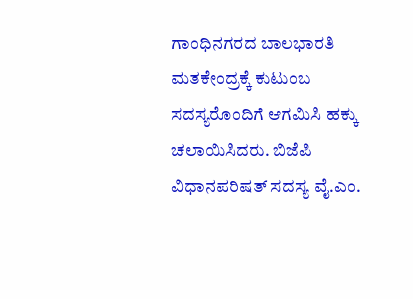ಗಾಂಧಿನಗರದ ಬಾಲಭಾರತಿ ಮತಕೇಂದ್ರಕ್ಕೆ ಕುಟುಂಬ ಸದಸ್ಯರೊಂದಿಗೆ ಆಗಮಿಸಿ ಹಕ್ಕು ಚಲಾಯಿಸಿದರು. ಬಿಜೆಪಿ ವಿಧಾನಪರಿಷತ್ ಸದಸ್ಯ ವೈ.ಎಂ.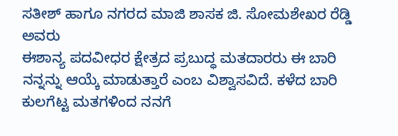ಸತೀಶ್ ಹಾಗೂ ನಗರದ ಮಾಜಿ ಶಾಸಕ ಜಿ. ಸೋಮಶೇಖರ ರೆಡ್ಡಿ ಅವರು
ಈಶಾನ್ಯ ಪದವೀಧರ ಕ್ಷೇತ್ರದ ಪ್ರಬುದ್ಧ ಮತದಾರರು ಈ ಬಾರಿ ನನ್ನನ್ನು ಆಯ್ಕೆ ಮಾಡುತ್ತಾರೆ ಎಂಬ ವಿಶ್ವಾಸವಿದೆ. ಕಳೆದ ಬಾರಿ ಕುಲಗೆಟ್ಟ ಮತಗಳಿಂದ ನನಗೆ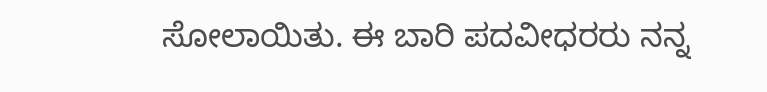ಸೋಲಾಯಿತು. ಈ ಬಾರಿ ಪದವೀಧರರು ನನ್ನ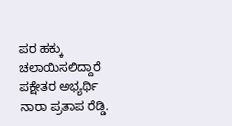ಪರ ಹಕ್ಕು ಚಲಾಯಿಸಲಿದ್ದಾರೆ ಪಕ್ಷೇತರ ಅಭ್ಯರ್ಥಿ ನಾರಾ ಪ್ರತಾಪ ರೆಡ್ಡಿ.